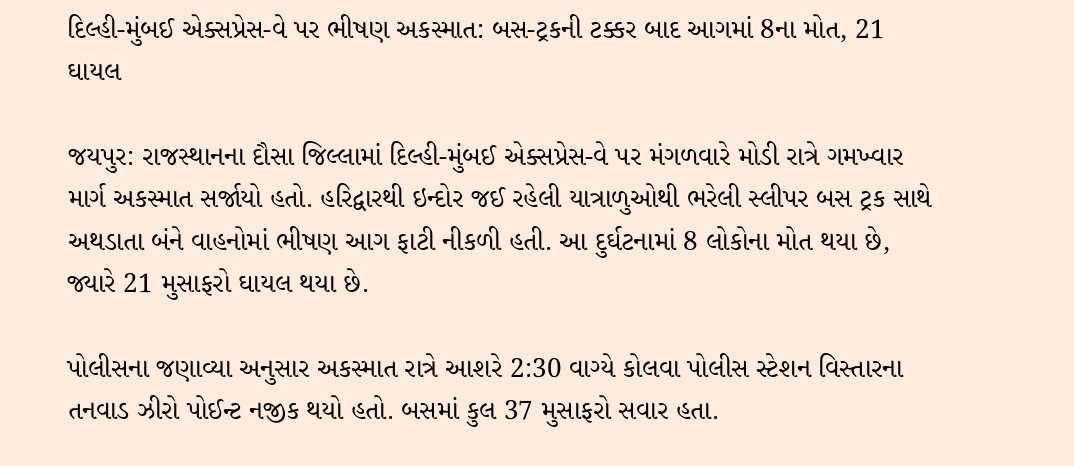દિલ્હી-મુંબઈ એક્સપ્રેસ-વે પર ભીષણ અકસ્માત: બસ-ટ્રકની ટક્કર બાદ આગમાં 8ના મોત, 21 ઘાયલ

જયપુર: રાજસ્થાનના દૌસા જિલ્લામાં દિલ્હી-મુંબઈ એક્સપ્રેસ-વે પર મંગળવારે મોડી રાત્રે ગમખ્વાર માર્ગ અકસ્માત સર્જાયો હતો. હરિદ્વારથી ઇન્દોર જઈ રહેલી યાત્રાળુઓથી ભરેલી સ્લીપર બસ ટ્રક સાથે અથડાતા બંને વાહનોમાં ભીષણ આગ ફાટી નીકળી હતી. આ દુર્ઘટનામાં 8 લોકોના મોત થયા છે, જ્યારે 21 મુસાફરો ઘાયલ થયા છે.

પોલીસના જણાવ્યા અનુસાર અકસ્માત રાત્રે આશરે 2:30 વાગ્યે કોલવા પોલીસ સ્ટેશન વિસ્તારના તનવાડ ઝીરો પોઈન્ટ નજીક થયો હતો. બસમાં કુલ 37 મુસાફરો સવાર હતા.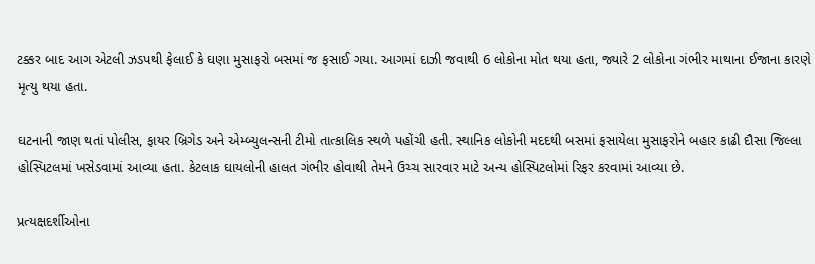ટક્કર બાદ આગ એટલી ઝડપથી ફેલાઈ કે ઘણા મુસાફરો બસમાં જ ફસાઈ ગયા. આગમાં દાઝી જવાથી 6 લોકોના મોત થયા હતા, જ્યારે 2 લોકોના ગંભીર માથાના ઈજાના કારણે મૃત્યુ થયા હતા.

ઘટનાની જાણ થતાં પોલીસ, ફાયર બ્રિગેડ અને એમ્બ્યુલન્સની ટીમો તાત્કાલિક સ્થળે પહોંચી હતી. સ્થાનિક લોકોની મદદથી બસમાં ફસાયેલા મુસાફરોને બહાર કાઢી દૌસા જિલ્લા હોસ્પિટલમાં ખસેડવામાં આવ્યા હતા. કેટલાક ઘાયલોની હાલત ગંભીર હોવાથી તેમને ઉચ્ચ સારવાર માટે અન્ય હોસ્પિટલોમાં રિફર કરવામાં આવ્યા છે.

પ્રત્યક્ષદર્શીઓના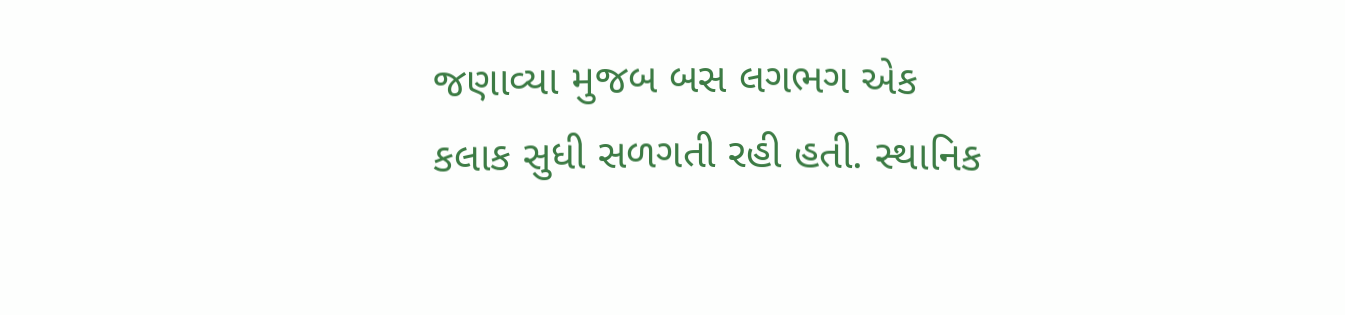જણાવ્યા મુજબ બસ લગભગ એક કલાક સુધી સળગતી રહી હતી. સ્થાનિક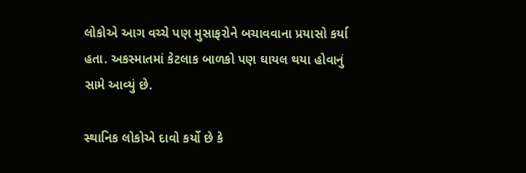લોકોએ આગ વચ્ચે પણ મુસાફરોને બચાવવાના પ્રયાસો કર્યા હતા. અકસ્માતમાં કેટલાક બાળકો પણ ઘાયલ થયા હોવાનું સામે આવ્યું છે.

સ્થાનિક લોકોએ દાવો કર્યો છે કે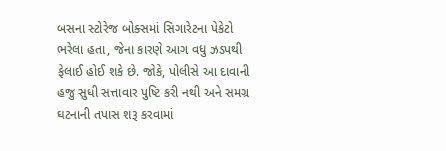બસના સ્ટોરેજ બોક્સમાં સિગારેટના પેકેટો ભરેલા હતા, જેના કારણે આગ વધુ ઝડપથી ફેલાઈ હોઈ શકે છે. જોકે, પોલીસે આ દાવાની હજુ સુધી સત્તાવાર પુષ્ટિ કરી નથી અને સમગ્ર ઘટનાની તપાસ શરૂ કરવામાં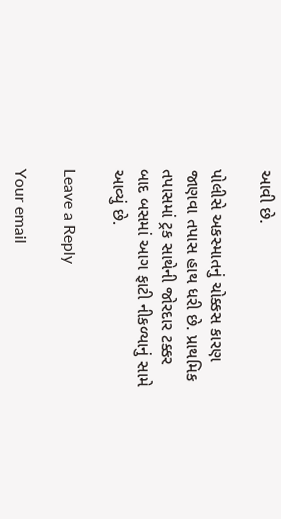આવી છે.

પોલીસે અકસ્માતનું ચોક્કસ કારણ જાણવા તપાસ હાથ ધરી છે. પ્રાથમિક તપાસમાં ટ્રક સાથેની જોરદાર ટક્કર બાદ બસમાં આગ ફાટી નીકળ્યાનું સામે આવ્યું છે.

Leave a Reply

Your email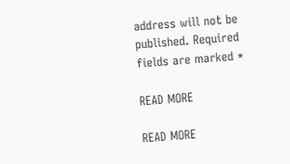address will not be published. Required fields are marked *

READ MORE

READ MORE